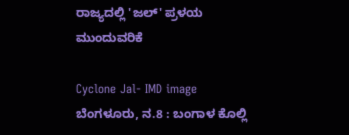ರಾಜ್ಯದಲ್ಲಿ 'ಜಲ್' ಪ್ರಳಯ ಮುಂದುವರಿಕೆ

Cyclone Jal- IMD image
ಬೆಂಗಳೂರು, ನ.8 : ಬಂಗಾಳ ಕೊಲ್ಲಿ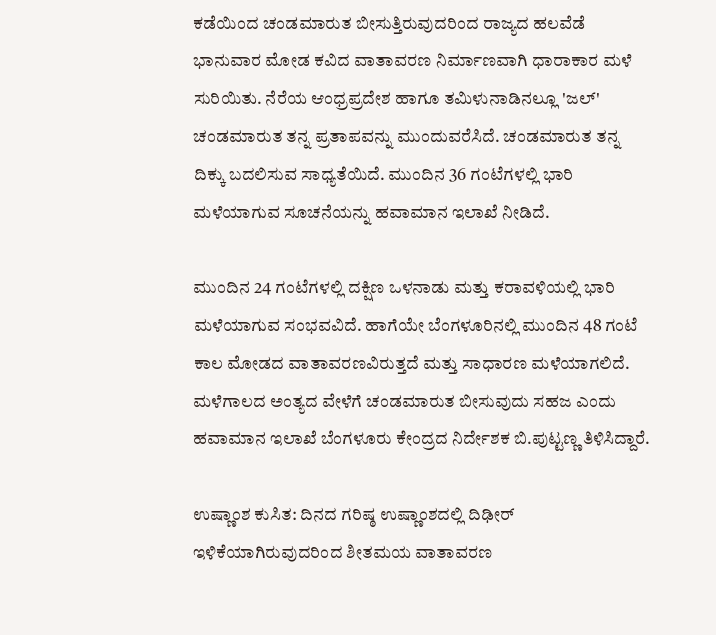ಕಡೆಯಿಂದ ಚಂಡಮಾರುತ ಬೀಸುತ್ತಿರುವುದರಿಂದ ರಾಜ್ಯದ ಹಲವೆಡೆ ಭಾನುವಾರ ಮೋಡ ಕವಿದ ವಾತಾವರಣ ನಿರ್ಮಾಣವಾಗಿ ಧಾರಾಕಾರ ಮಳೆ ಸುರಿಯಿತು. ನೆರೆಯ ಆಂಧ್ರಪ್ರದೇಶ ಹಾಗೂ ತಮಿಳುನಾಡಿನಲ್ಲೂ 'ಜಲ್' ಚಂಡಮಾರುತ ತನ್ನ ಪ್ರತಾಪವನ್ನು ಮುಂದುವರೆಸಿದೆ. ಚಂಡಮಾರುತ ತನ್ನ ದಿಕ್ಕು ಬದಲಿಸುವ ಸಾಧ್ಯತೆಯಿದೆ. ಮುಂದಿನ 36 ಗಂಟೆಗಳಲ್ಲಿ ಭಾರಿ ಮಳೆಯಾಗುವ ಸೂಚನೆಯನ್ನು ಹವಾಮಾನ ಇಲಾಖೆ ನೀಡಿದೆ.

ಮುಂದಿನ 24 ಗಂಟೆಗಳಲ್ಲಿ ದಕ್ಷಿಣ ಒಳನಾಡು ಮತ್ತು ಕರಾವಳಿಯಲ್ಲಿ ಭಾರಿ ಮಳೆಯಾಗುವ ಸಂಭವವಿದೆ. ಹಾಗೆಯೇ ಬೆಂಗಳೂರಿನಲ್ಲಿ ಮುಂದಿನ 48 ಗಂಟೆ ಕಾಲ ಮೋಡದ ವಾತಾವರಣವಿರುತ್ತದೆ ಮತ್ತು ಸಾಧಾರಣ ಮಳೆಯಾಗಲಿದೆ. ಮಳೆಗಾಲದ ಅಂತ್ಯದ ವೇಳೆಗೆ ಚಂಡಮಾರುತ ಬೀಸುವುದು ಸಹಜ ಎಂದು ಹವಾಮಾನ ಇಲಾಖೆ ಬೆಂಗಳೂರು ಕೇಂದ್ರದ ನಿರ್ದೇಶಕ ಬಿ.ಪುಟ್ಟಣ್ಣ ತಿಳಿಸಿದ್ದಾರೆ.

ಉಷ್ಣಾಂಶ ಕುಸಿತ: ದಿನದ ಗರಿಷ್ಠ ಉಷ್ಣಾಂಶದಲ್ಲಿ ದಿಢೀರ್ ಇಳಿಕೆಯಾಗಿರುವುದರಿಂದ ಶೀತಮಯ ವಾತಾವರಣ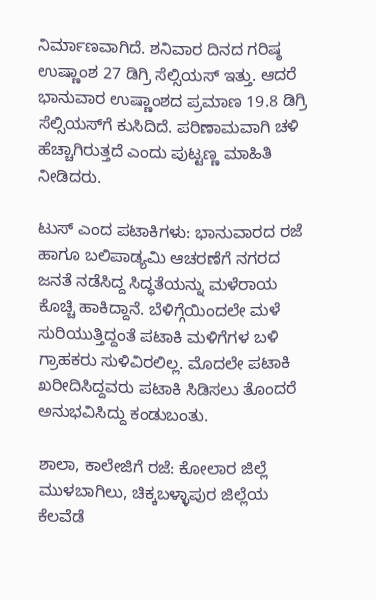ನಿರ್ಮಾಣವಾಗಿದೆ. ಶನಿವಾರ ದಿನದ ಗರಿಷ್ಠ ಉಷ್ಣಾಂಶ 27 ಡಿಗ್ರಿ ಸೆಲ್ಸಿಯಸ್ ಇತ್ತು. ಆದರೆ ಭಾನುವಾರ ಉಷ್ಣಾಂಶದ ಪ್ರಮಾಣ 19.8 ಡಿಗ್ರಿ ಸೆಲ್ಸಿಯಸ್‌ಗೆ ಕುಸಿದಿದೆ. ಪರಿಣಾಮವಾಗಿ ಚಳಿ ಹೆಚ್ಚಾಗಿರುತ್ತದೆ ಎಂದು ಪುಟ್ಟಣ್ಣ ಮಾಹಿತಿ ನೀಡಿದರು.

ಟುಸ್ ಎಂದ ಪಟಾಕಿಗಳು: ಭಾನುವಾರದ ರಜೆ ಹಾಗೂ ಬಲಿಪಾಡ್ಯಮಿ ಆಚರಣೆಗೆ ನಗರದ ಜನತೆ ನಡೆಸಿದ್ದ ಸಿದ್ಧತೆಯನ್ನು ಮಳೆರಾಯ ಕೊಚ್ಚಿ ಹಾಕಿದ್ದಾನೆ. ಬೆಳಿಗ್ಗೆಯಿಂದಲೇ ಮಳೆ ಸುರಿಯುತ್ತಿದ್ದಂತೆ ಪಟಾಕಿ ಮಳಿಗೆಗಳ ಬಳಿ ಗ್ರಾಹಕರು ಸುಳಿವಿರಲಿಲ್ಲ. ಮೊದಲೇ ಪಟಾಕಿ ಖರೀದಿಸಿದ್ದವರು ಪಟಾಕಿ ಸಿಡಿಸಲು ತೊಂದರೆ ಅನುಭವಿಸಿದ್ದು ಕಂಡುಬಂತು.

ಶಾಲಾ, ಕಾಲೇಜಿಗೆ ರಜೆ: ಕೋಲಾರ ಜಿಲ್ಲೆ ಮುಳಬಾಗಿಲು, ಚಿಕ್ಕಬಳ್ಳಾಪುರ ಜಿಲ್ಲೆಯ ಕೆಲವೆಡೆ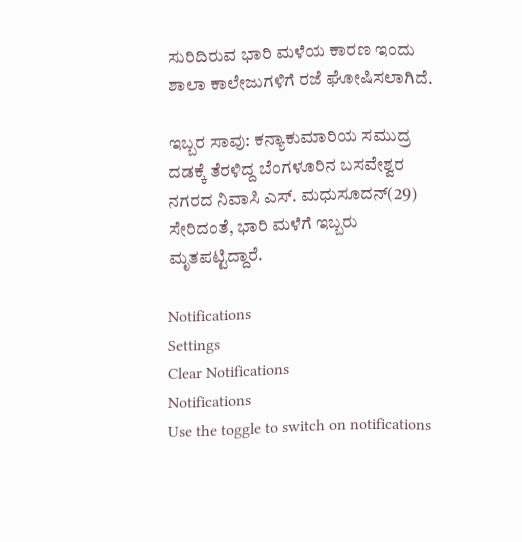ಸುರಿದಿರುವ ಭಾರಿ ಮಳೆಯ ಕಾರಣ ಇಂದು ಶಾಲಾ ಕಾಲೇಜುಗಳಿಗೆ ರಜೆ ಘೋಷಿಸಲಾಗಿದೆ.

ಇಬ್ಬರ ಸಾವು: ಕನ್ಯಾಕುಮಾರಿಯ ಸಮುದ್ರ ದಡಕ್ಕೆ ತೆರಳಿದ್ದ ಬೆಂಗಳೂರಿನ ಬಸವೇಶ್ವರ ನಗರದ ನಿವಾಸಿ ಎಸ್. ಮಧುಸೂದನ್(29) ಸೇರಿದಂತೆ, ಭಾರಿ ಮಳೆಗೆ ಇಬ್ಬರು ಮೃತಪಟ್ಟಿದ್ದಾರೆ.

Notifications
Settings
Clear Notifications
Notifications
Use the toggle to switch on notifications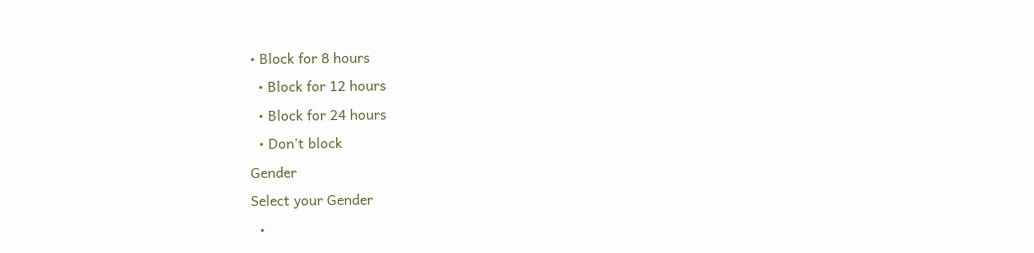• Block for 8 hours
  • Block for 12 hours
  • Block for 24 hours
  • Don't block
Gender
Select your Gender
  •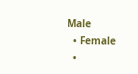Male
  • Female
  •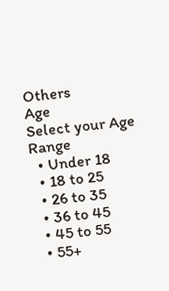Others
Age
Select your Age Range
  • Under 18
  • 18 to 25
  • 26 to 35
  • 36 to 45
  • 45 to 55
  • 55+